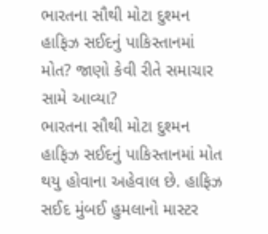ભારતના સૌથી મોટા દુશ્મન હાફિઝ સઈદનું પાકિસ્તાનમાં મોત? જાણો કેવી રીતે સમાચાર સામે આવ્યા?
ભારતના સૌથી મોટા દુશ્મન હાફિઝ સઈદનું પાકિસ્તાનમાં મોત થયુ હોવાના અહેવાલ છે. હાફિઝ સઈદ મુંબઈ હુમલાનો માસ્ટર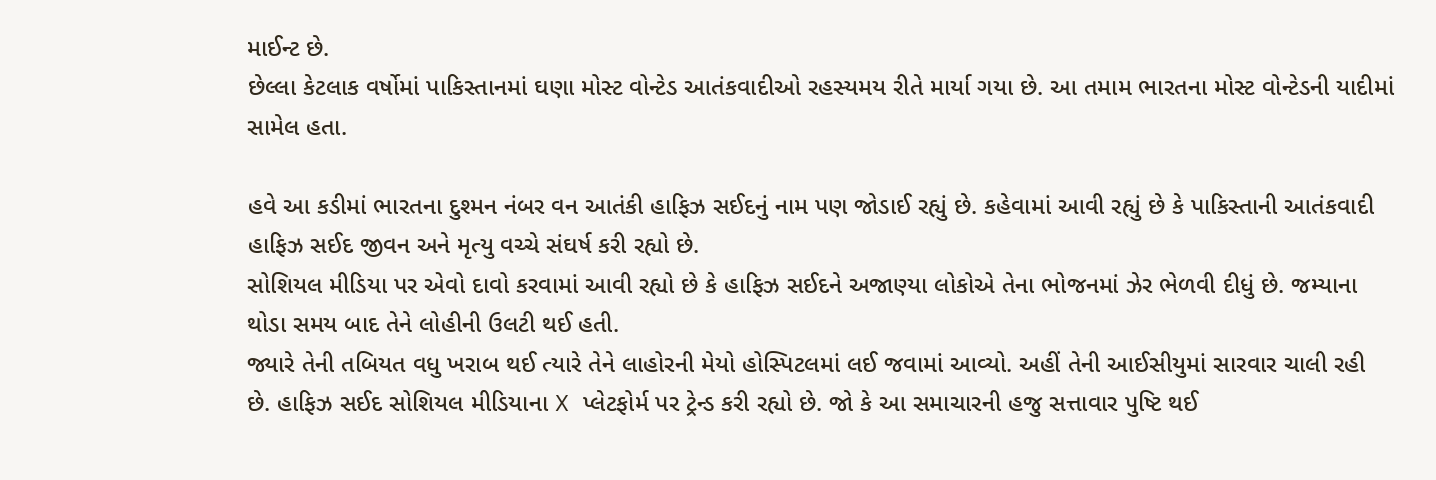માઈન્ટ છે.
છેલ્લા કેટલાક વર્ષોમાં પાકિસ્તાનમાં ઘણા મોસ્ટ વોન્ટેડ આતંકવાદીઓ રહસ્યમય રીતે માર્યા ગયા છે. આ તમામ ભારતના મોસ્ટ વોન્ટેડની યાદીમાં સામેલ હતા.

હવે આ કડીમાં ભારતના દુશ્મન નંબર વન આતંકી હાફિઝ સઈદનું નામ પણ જોડાઈ રહ્યું છે. કહેવામાં આવી રહ્યું છે કે પાકિસ્તાની આતંકવાદી હાફિઝ સઈદ જીવન અને મૃત્યુ વચ્ચે સંઘર્ષ કરી રહ્યો છે.
સોશિયલ મીડિયા પર એવો દાવો કરવામાં આવી રહ્યો છે કે હાફિઝ સઈદને અજાણ્યા લોકોએ તેના ભોજનમાં ઝેર ભેળવી દીધું છે. જમ્યાના થોડા સમય બાદ તેને લોહીની ઉલટી થઈ હતી.
જ્યારે તેની તબિયત વધુ ખરાબ થઈ ત્યારે તેને લાહોરની મેયો હોસ્પિટલમાં લઈ જવામાં આવ્યો. અહીં તેની આઈસીયુમાં સારવાર ચાલી રહી છે. હાફિઝ સઈદ સોશિયલ મીડિયાના X પ્લેટફોર્મ પર ટ્રેન્ડ કરી રહ્યો છે. જો કે આ સમાચારની હજુ સત્તાવાર પુષ્ટિ થઈ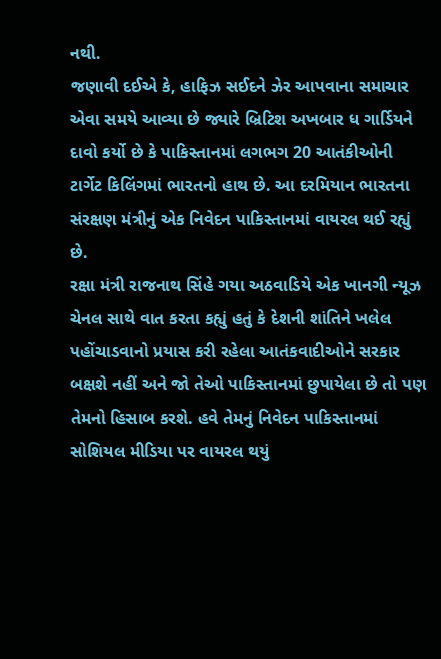નથી.
જણાવી દઈએ કે, હાફિઝ સઈદને ઝેર આપવાના સમાચાર એવા સમયે આવ્યા છે જ્યારે બ્રિટિશ અખબાર ધ ગાર્ડિયને દાવો કર્યો છે કે પાકિસ્તાનમાં લગભગ 20 આતંકીઓની ટાર્ગેટ કિલિંગમાં ભારતનો હાથ છે. આ દરમિયાન ભારતના સંરક્ષણ મંત્રીનું એક નિવેદન પાકિસ્તાનમાં વાયરલ થઈ રહ્યું છે.
રક્ષા મંત્રી રાજનાથ સિંહે ગયા અઠવાડિયે એક ખાનગી ન્યૂઝ ચેનલ સાથે વાત કરતા કહ્યું હતું કે દેશની શાંતિને ખલેલ પહોંચાડવાનો પ્રયાસ કરી રહેલા આતંકવાદીઓને સરકાર બક્ષશે નહીં અને જો તેઓ પાકિસ્તાનમાં છુપાયેલા છે તો પણ તેમનો હિસાબ કરશે. હવે તેમનું નિવેદન પાકિસ્તાનમાં સોશિયલ મીડિયા પર વાયરલ થયું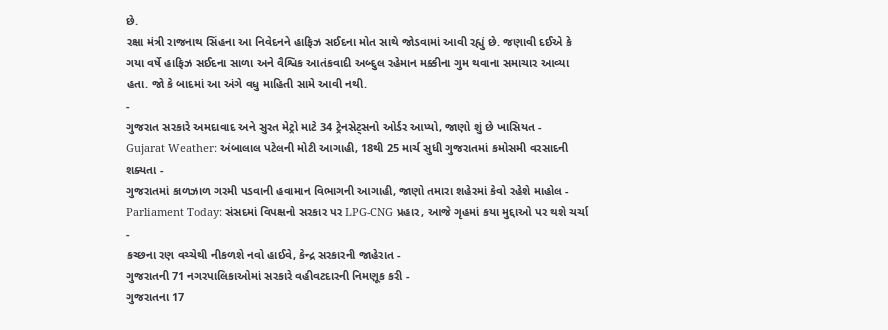છે.
રક્ષા મંત્રી રાજનાથ સિંહના આ નિવેદનને હાફિઝ સઈદના મોત સાથે જોડવામાં આવી રહ્યું છે. જણાવી દઈએ કે ગયા વર્ષે હાફિઝ સઈદના સાળા અને વૈશ્વિક આતંકવાદી અબ્દુલ રહેમાન મક્કીના ગુમ થવાના સમાચાર આવ્યા હતા. જો કે બાદમાં આ અંગે વધુ માહિતી સામે આવી નથી.
-
ગુજરાત સરકારે અમદાવાદ અને સુરત મેટ્રો માટે 34 ટ્રેનસેટ્સનો ઓર્ડર આપ્યો, જાણો શું છે ખાસિયત -
Gujarat Weather: અંબાલાલ પટેલની મોટી આગાહી, 18થી 25 માર્ચ સુધી ગુજરાતમાં કમોસમી વરસાદની શક્યતા -
ગુજરાતમાં કાળઝાળ ગરમી પડવાની હવામાન વિભાગની આગાહી, જાણો તમારા શહેરમાં કેવો રહેશે માહોલ -
Parliament Today: સંસદમાં વિપક્ષનો સરકાર પર LPG-CNG પ્રહાર, આજે ગૃહમાં કયા મુદ્દાઓ પર થશે ચર્ચા -
કચ્છના રણ વચ્ચેથી નીકળશે નવો હાઈવે, કેન્દ્ર સરકારની જાહેરાત -
ગુજરાતની 71 નગરપાલિકાઓમાં સરકારે વહીવટદારની નિમણૂક કરી -
ગુજરાતના 17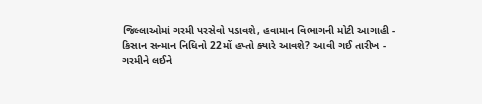જિલ્લાઓમાં ગરમી પરસેવો પડાવશે, હવામાન વિભાગની મોટી આગાહી -
કિસાન સન્માન નિધિનો 22મોં હપ્તો ક્યારે આવશે? આવી ગઈ તારીખ -
ગરમીને લઈને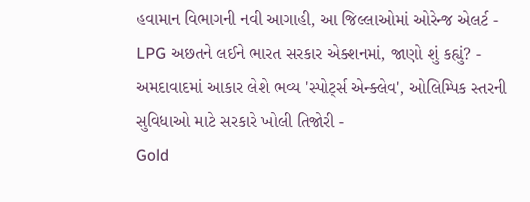હવામાન વિભાગની નવી આગાહી, આ જિલ્લાઓમાં ઓરેન્જ એલર્ટ -
LPG અછતને લઈને ભારત સરકાર એક્શનમાં, જાણો શું કહ્યું? -
અમદાવાદમાં આકાર લેશે ભવ્ય 'સ્પોર્ટ્સ એન્ક્લેવ', ઓલિમ્પિક સ્તરની સુવિધાઓ માટે સરકારે ખોલી તિજોરી -
Gold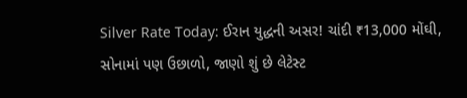Silver Rate Today: ઈરાન યુદ્ધની અસર! ચાંદી ₹13,000 મોંઘી, સોનામાં પણ ઉછાળો, જાણો શું છે લેટેસ્ટ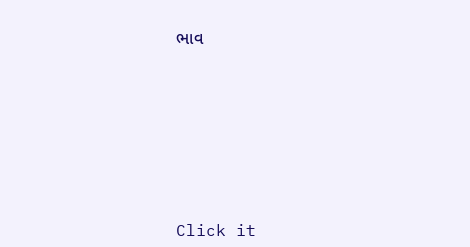ભાવ







Click it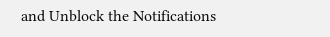and Unblock the Notifications